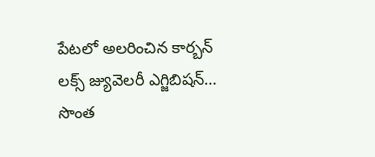పేటలో అలరించిన కార్బన్ లక్స్ జ్యువెలరీ ఎగ్జిబిషన్…
సొంత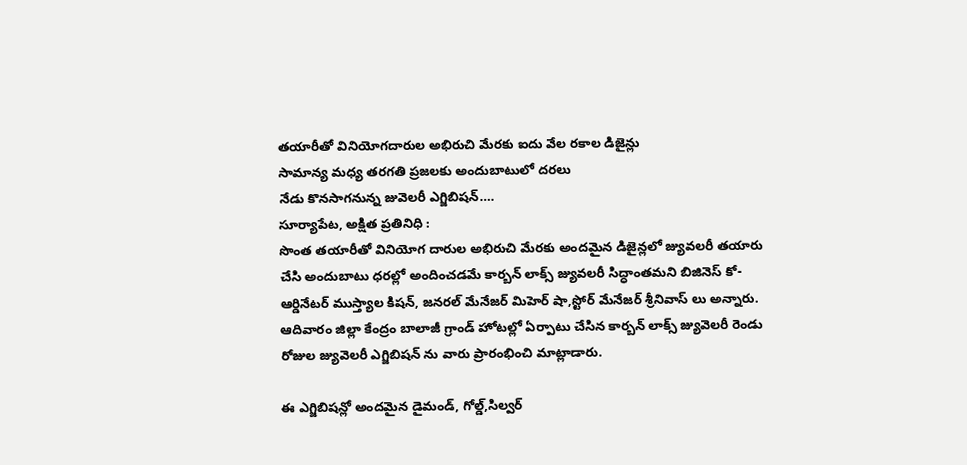తయారీతో వినియోగదారుల అభిరుచి మేరకు ఐదు వేల రకాల డిజైన్లు
సామాన్య మధ్య తరగతి ప్రజలకు అందుబాటులో దరలు
నేడు కొనసాగనున్న జువెలరీ ఎగ్జిబిషన్….
సూర్యాపేట, అక్షిత ప్రతినిధి :
సొంత తయారీతో వినియోగ దారుల అభిరుచి మేరకు అందమైన డిజైన్లలో జ్యువలరీ తయారు చేసి అందుబాటు ధరల్లో అందించడమే కార్బన్ లాక్స్ జ్యువలరీ సిద్ధాంతమని బిజినెస్ కో- ఆర్డినేటర్ ముస్త్యాల కిషన్, జనరల్ మేనేజర్ మిహెర్ షా,స్టోర్ మేనేజర్ శ్రీనివాస్ లు అన్నారు. ఆదివారం జిల్లా కేంద్రం బాలాజీ గ్రాండ్ హోటల్లో ఏర్పాటు చేసిన కార్బన్ లాక్స్ జ్యువెలరీ రెండు రోజుల జ్యువెలరీ ఎగ్జిబిషన్ ను వారు ప్రారంభించి మాట్లాడారు.

ఈ ఎగ్జిబిషన్లో అందమైన డైమండ్, గోల్డ్,సిల్వర్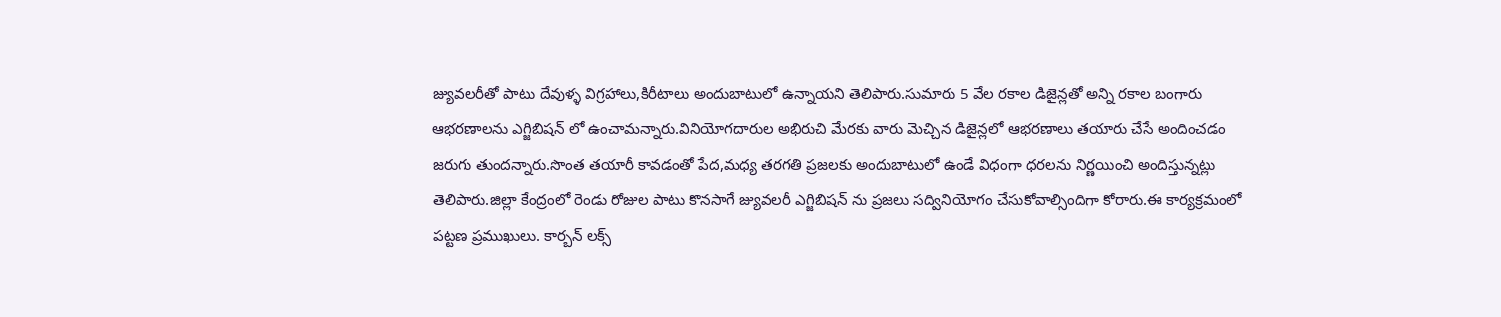జ్యువలరీతో పాటు దేవుళ్ళ విగ్రహాలు,కిరీటాలు అందుబాటులో ఉన్నాయని తెలిపారు.సుమారు 5 వేల రకాల డిజైన్లతో అన్ని రకాల బంగారు ఆభరణాలను ఎగ్జిబిషన్ లో ఉంచామన్నారు.వినియోగదారుల అభిరుచి మేరకు వారు మెచ్చిన డిజైన్లలో ఆభరణాలు తయారు చేసే అందించడం జరుగు తుందన్నారు.సొంత తయారీ కావడంతో పేద,మధ్య తరగతి ప్రజలకు అందుబాటులో ఉండే విధంగా ధరలను నిర్ణయించి అందిస్తున్నట్లు తెలిపారు.జిల్లా కేంద్రంలో రెండు రోజుల పాటు కొనసాగే జ్యువలరీ ఎగ్జిబిషన్ ను ప్రజలు సద్వినియోగం చేసుకోవాల్సిందిగా కోరారు.ఈ కార్యక్రమంలో పట్టణ ప్రముఖులు. కార్బన్ లక్స్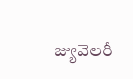జ్యువెలరీ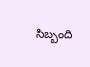సిబ్బంది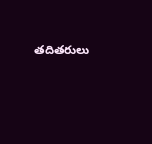తదితరులు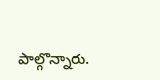పాల్గొన్నారు.